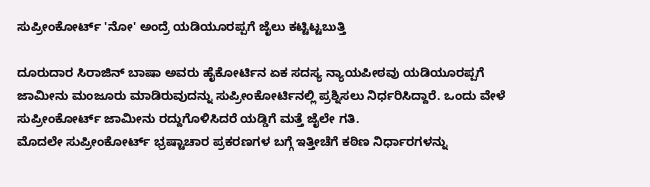ಸುಪ್ರೀಂಕೋರ್ಟ್ 'ನೋ' ಅಂದ್ರೆ ಯಡಿಯೂರಪ್ಪಗೆ ಜೈಲು ಕಟ್ಟಿಟ್ಟಬುತ್ತಿ

ದೂರುದಾರ ಸಿರಾಜಿನ್ ಬಾಷಾ ಅವರು ಹೈಕೋರ್ಟಿನ ಏಕ ಸದಸ್ಯ ನ್ಯಾಯಪೀಠವು ಯಡಿಯೂರಪ್ಪಗೆ ಜಾಮೀನು ಮಂಜೂರು ಮಾಡಿರುವುದನ್ನು ಸುಪ್ರೀಂಕೋರ್ಟಿನಲ್ಲಿ ಪ್ರಶ್ನಿಸಲು ನಿರ್ಧರಿಸಿದ್ದಾರೆ. ಒಂದು ವೇಳೆ ಸುಪ್ರೀಂಕೋರ್ಟ್ ಜಾಮೀನು ರದ್ದುಗೊಳಿಸಿದರೆ ಯಡ್ಡಿಗೆ ಮತ್ತೆ ಜೈಲೇ ಗತಿ.
ಮೊದಲೇ ಸುಪ್ರೀಂಕೋರ್ಟ್ ಭ್ರಷ್ಟಾಚಾರ ಪ್ರಕರಣಗಳ ಬಗ್ಗೆ ಇತ್ತೀಚೆಗೆ ಕಠಿಣ ನಿರ್ಧಾರಗಳನ್ನು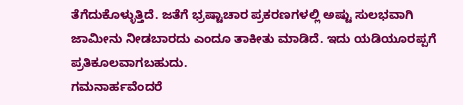ತೆಗೆದುಕೊಳ್ಳುತ್ತಿದೆ. ಜತೆಗೆ ಭ್ರಷ್ಟಾಚಾರ ಪ್ರಕರಣಗಳಲ್ಲಿ ಅಷ್ಟು ಸುಲಭವಾಗಿ ಜಾಮೀನು ನೀಡಬಾರದು ಎಂದೂ ತಾಕೀತು ಮಾಡಿದೆ. ಇದು ಯಡಿಯೂರಪ್ಪಗೆ ಪ್ರತಿಕೂಲವಾಗಬಹುದು.
ಗಮನಾರ್ಹವೆಂದರೆ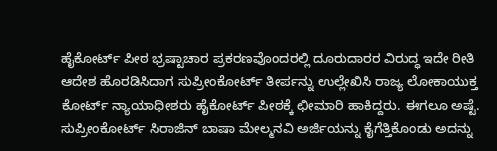ಹೈಕೋರ್ಟ್ ಪೀಠ ಭ್ರಷ್ಟಾಚಾರ ಪ್ರಕರಣವೊಂದರಲ್ಲಿ ದೂರುದಾರರ ವಿರುದ್ಧ ಇದೇ ರೀತಿ ಆದೇಶ ಹೊರಡಿಸಿದಾಗ ಸುಪ್ರೀಂಕೋರ್ಟ್ ತೀರ್ಪನ್ನು ಉಲ್ಲೇಖಿಸಿ ರಾಜ್ಯ ಲೋಕಾಯುಕ್ತ ಕೋರ್ಟ್ ನ್ಯಾಯಾಧೀಶರು ಹೈಕೋರ್ಟ್ ಪೀಠಕ್ಕೆ ಛೀಮಾರಿ ಹಾಕಿದ್ದರು. ಈಗಲೂ ಅಷ್ಟೆ. ಸುಪ್ರೀಂಕೋರ್ಟ್ ಸಿರಾಜಿನ್ ಬಾಷಾ ಮೇಲ್ಮನವಿ ಅರ್ಜಿಯನ್ನು ಕೈಗೆತ್ತಿಕೊಂಡು ಅದನ್ನು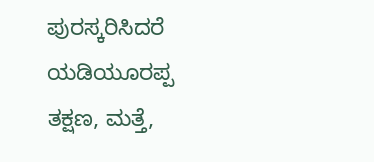ಪುರಸ್ಕರಿಸಿದರೆ ಯಡಿಯೂರಪ್ಪ ತಕ್ಷಣ, ಮತ್ತೆ,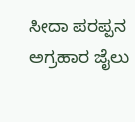ಸೀದಾ ಪರಪ್ಪನ ಅಗ್ರಹಾರ ಜೈಲು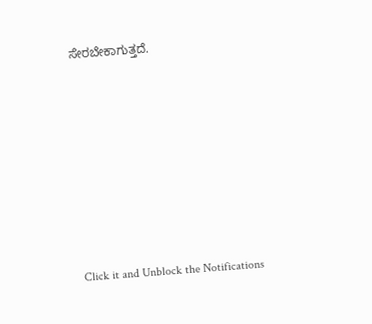ಸೇರಬೇಕಾಗುತ್ತದೆ.












Click it and Unblock the Notifications